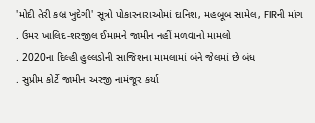'મોદી તેરી કબ્ર ખુદેગી' સૂત્રો પોકારનારાઓમાં દાનિશ, મહબૂબ સામેલ, FIRની માંગ
. ઉમર ખાલિદ-શરજીલ ઈમામને જામીન નહીં મળવાનો મામલો
. 2020ના દિલ્હી હુલ્લડોની સાજિશના મામલામાં બંને જેલમાં છે બંધ
. સુપ્રીમ કોર્ટે જામીન અરજી નામંજૂર કર્યા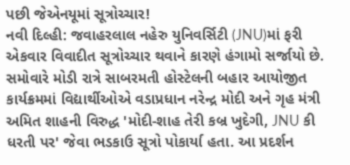પછી જેએનયૂમાં સૂત્રોચ્ચાર!
નવી દિલ્હી: જવાહરલાલ નહેરુ યુનિવર્સિટી (JNU)માં ફરી એકવાર વિવાદીત સૂત્રોચ્ચાર થવાને કારણે હંગામો સર્જાયો છે. સમોવારે મોડી રાત્રે સાબરમતી હોસ્ટેલની બહાર આયોજીત કાર્યક્રમમાં વિદ્યાર્થીઓએ વડાપ્રધાન નરેન્દ્ર મોદી અને ગૃહ મંત્રી અમિત શાહની વિરુદ્ધ 'મોદી-શાહ તેરી કબ્ર ખુદેગી, JNU કી ધરતી પર' જેવા ભડકાઉ સૂત્રો પોકાર્યા હતા. આ પ્રદર્શન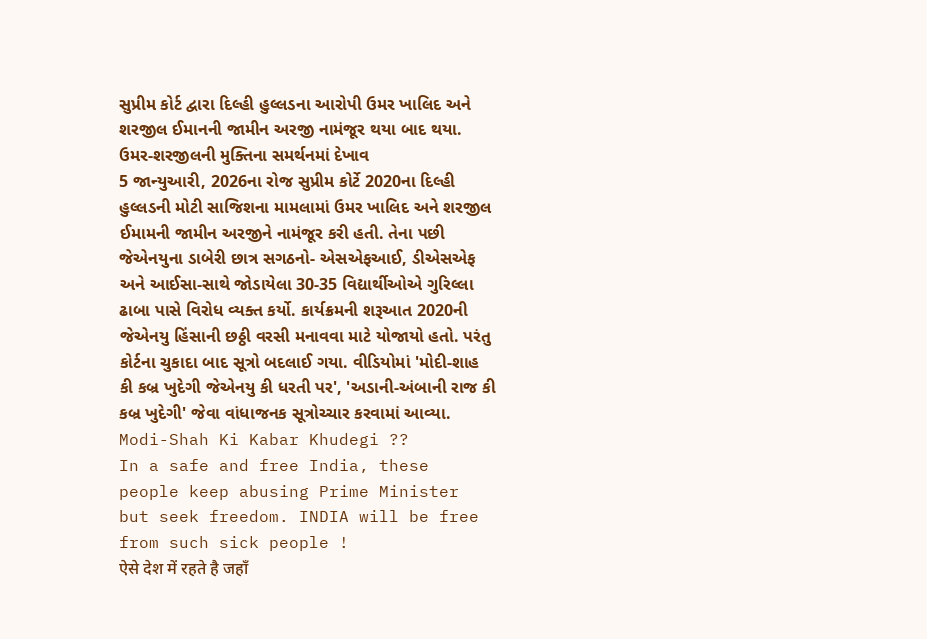સુપ્રીમ કોર્ટ દ્વારા દિલ્હી હુલ્લડના આરોપી ઉમર ખાલિદ અને શરજીલ ઈમાનની જામીન અરજી નામંજૂર થયા બાદ થયા.
ઉમર-શરજીલની મુક્તિના સમર્થનમાં દેખાવ
5 જાન્યુઆરી, 2026ના રોજ સુપ્રીમ કોર્ટે 2020ના દિલ્હી હુલ્લડની મોટી સાજિશના મામલામાં ઉમર ખાલિદ અને શરજીલ ઈમામની જામીન અરજીને નામંજૂર કરી હતી. તેના પછી જેએનયુના ડાબેરી છાત્ર સગઠનો- એસએફઆઈ, ડીએસએફ અને આઈસા-સાથે જોડાયેલા 30-35 વિદ્યાર્થીઓએ ગુરિલ્લા ઢાબા પાસે વિરોધ વ્યક્ત કર્યો. કાર્યક્રમની શરૂઆત 2020ની જેએનયુ હિંસાની છઠ્ઠી વરસી મનાવવા માટે યોજાયો હતો. પરંતુ કોર્ટના ચુકાદા બાદ સૂત્રો બદલાઈ ગયા. વીડિયોમાં 'મોદી-શાહ કી કબ્ર ખુદેગી જેએનયુ કી ધરતી પર', 'અડાની-અંબાની રાજ કી કબ્ર ખુદેગી' જેવા વાંધાજનક સૂત્રોચ્ચાર કરવામાં આવ્યા.
Modi-Shah Ki Kabar Khudegi ??
In a safe and free India, these people keep abusing Prime Minister but seek freedom. INDIA will be free from such sick people !
ऐसे देश में रहते है जहाँ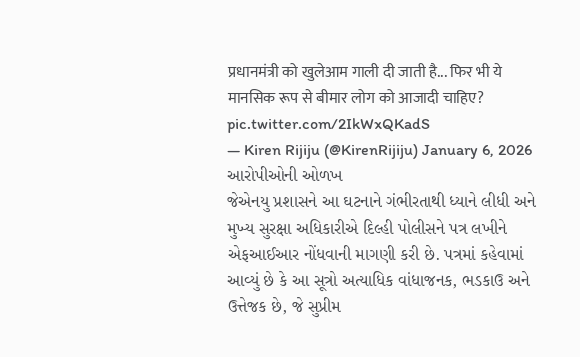प्रधानमंत्री को खुलेआम गाली दी जाती है... फिर भी ये मानसिक रूप से बीमार लोग को आजादी चाहिए? pic.twitter.com/2IkWxQKadS
— Kiren Rijiju (@KirenRijiju) January 6, 2026
આરોપીઓની ઓળખ
જેએનયુ પ્રશાસને આ ઘટનાને ગંભીરતાથી ધ્યાને લીધી અને મુખ્ય સુરક્ષા અધિકારીએ દિલ્હી પોલીસને પત્ર લખીને એફઆઈઆર નોંધવાની માગણી કરી છે. પત્રમાં કહેવામાં આવ્યું છે કે આ સૂત્રો અત્યાધિક વાંધાજનક, ભડકાઉ અને ઉત્તેજક છે, જે સુપ્રીમ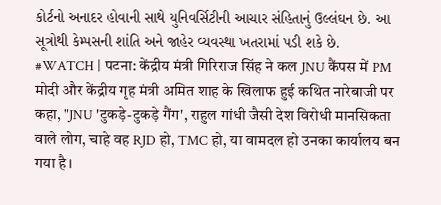કોર્ટનો અનાદર હોવાની સાથે યુનિવર્સિટીની આચાર સંહિતાનું ઉલ્લંઘન છે. આ સૂત્રોથી કેમ્પસની શાંતિ અને જાહેર વ્યવસ્થા ખતરામાં પડી શકે છે.
#WATCH | पटना: केंद्रीय मंत्री गिरिराज सिंह ने कल JNU कैंपस में PM मोदी और केंद्रीय गृह मंत्री अमित शाह के खिलाफ हुई कथित नारेबाजी पर कहा, "JNU 'टुकड़े-टुकड़े गैंग', राहुल गांधी जैसी देश विरोधी मानसिकता वाले लोग, चाहे वह RJD हो, TMC हो, या वामदल हो उनका कार्यालय बन गया है।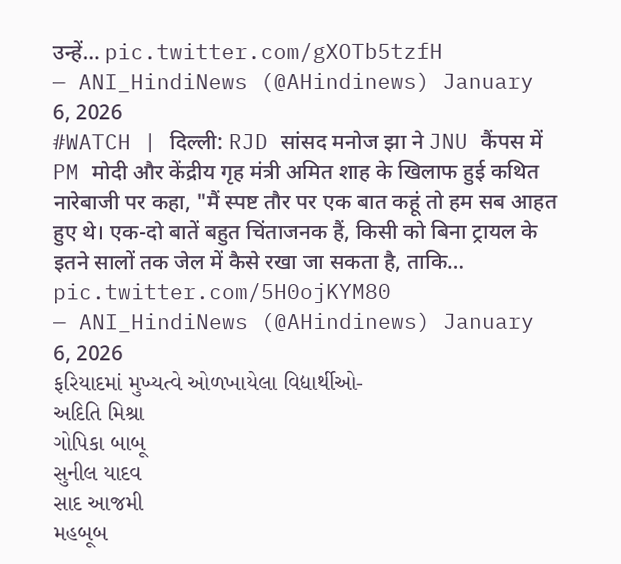उन्हें… pic.twitter.com/gXOTb5tzfH
— ANI_HindiNews (@AHindinews) January 6, 2026
#WATCH | दिल्ली: RJD सांसद मनोज झा ने JNU कैंपस में PM मोदी और केंद्रीय गृह मंत्री अमित शाह के खिलाफ हुई कथित नारेबाजी पर कहा, "मैं स्पष्ट तौर पर एक बात कहूं तो हम सब आहत हुए थे। एक-दो बातें बहुत चिंताजनक हैं, किसी को बिना ट्रायल के इतने सालों तक जेल में कैसे रखा जा सकता है, ताकि… pic.twitter.com/5H0ojKYM80
— ANI_HindiNews (@AHindinews) January 6, 2026
ફરિયાદમાં મુખ્યત્વે ઓળખાયેલા વિદ્યાર્થીઓ-
અદિતિ મિશ્રા
ગોપિકા બાબૂ
સુનીલ યાદવ
સાદ આજમી
મહબૂબ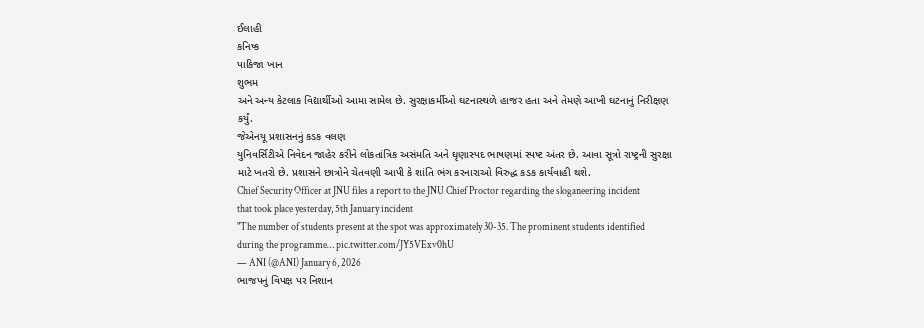ઈલાહી
કનિષ્ક
પાકિજા ખાન
શુભમ
અને અન્ય કેટલાક વિદ્યાર્થીઓ આમા સામેલ છે. સુરક્ષાકર્મીઓ ઘટનાસ્થળે હાજર હતા અને તેમણે આખી ઘટનાનું નિરીક્ષણ કર્યું.
જેએનયૂ પ્રશાસનનું કડક વલણ
યુનિવર્સિટીએ નિવેદન જાહેર કરીને લોકતાંત્રિક અસંમતિ અને ઘૃણાસ્પદ ભાષણમાં સ્પષ્ટ અંતર છે. આવા સૂત્રો રાષ્ટ્રની સુરક્ષા માટે ખતરો છે. પ્રશાસને છાત્રોને ચેતવણી આપી કે શાંતિ ભંગ કરનારાઓ વિરુદ્ધ કડક કાર્યવાહી થશે.
Chief Security Officer at JNU files a report to the JNU Chief Proctor regarding the sloganeering incident that took place yesterday, 5th January incident
"The number of students present at the spot was approximately 30-35. The prominent students identified during the programme… pic.twitter.com/JY5VExv0hU
— ANI (@ANI) January 6, 2026
ભાજપનું વિપક્ષ પર નિશાન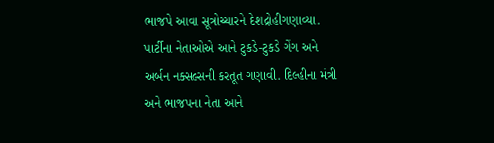ભાજપે આવા સૂત્રોચ્ચારને દેશદ્રોહીગણાવ્યા. પાર્ટીના નેતાઓએ આને ટુકડે-ટુકડે ગેંગ અને અર્બન નક્સલ્સની કરતૂત ગણાવી. દિલ્હીના મંત્રી અને ભાજપના નેતા આને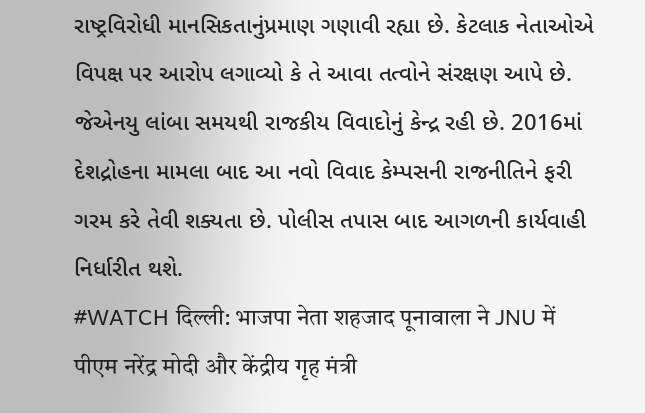રાષ્ટ્રવિરોધી માનસિકતાનુંપ્રમાણ ગણાવી રહ્યા છે. કેટલાક નેતાઓએ વિપક્ષ પર આરોપ લગાવ્યો કે તે આવા તત્વોને સંરક્ષણ આપે છે.
જેએનયુ લાંબા સમયથી રાજકીય વિવાદોનું કેન્દ્ર રહી છે. 2016માં દેશદ્રોહના મામલા બાદ આ નવો વિવાદ કેમ્પસની રાજનીતિને ફરી ગરમ કરે તેવી શક્યતા છે. પોલીસ તપાસ બાદ આગળની કાર્યવાહી નિર્ધારીત થશે.
#WATCH दिल्ली: भाजपा नेता शहजाद पूनावाला ने JNU में पीएम नरेंद्र मोदी और केंद्रीय गृह मंत्री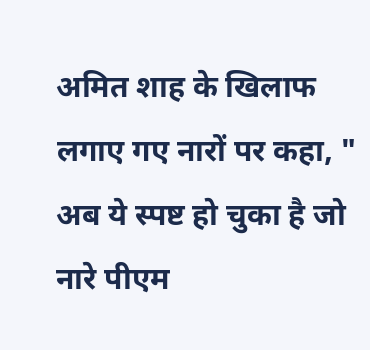अमित शाह के खिलाफ लगाए गए नारों पर कहा, " अब ये स्पष्ट हो चुका है जो नारे पीएम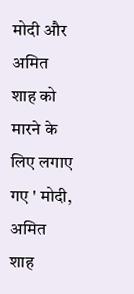मोदी और अमित शाह को मारने के लिए लगाए गए ' मोदी, अमित शाह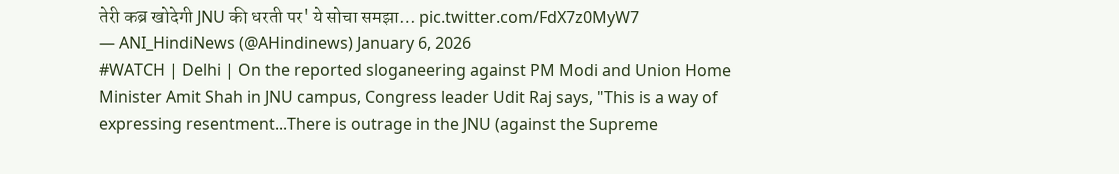तेरी कब्र खोदेगी JNU की धरती पर' ये सोचा समझा… pic.twitter.com/FdX7z0MyW7
— ANI_HindiNews (@AHindinews) January 6, 2026
#WATCH | Delhi | On the reported sloganeering against PM Modi and Union Home Minister Amit Shah in JNU campus, Congress leader Udit Raj says, "This is a way of expressing resentment...There is outrage in the JNU (against the Supreme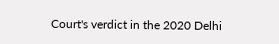Court's verdict in the 2020 Delhi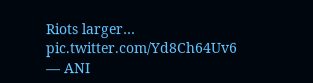Riots larger… pic.twitter.com/Yd8Ch64Uv6
— ANI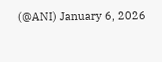(@ANI) January 6, 2026